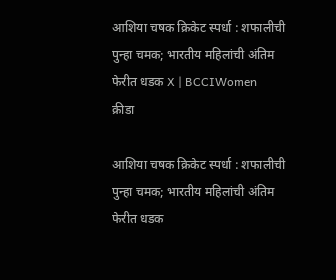आशिया चषक क्रिकेट स्पर्धा : शफालीची पुन्हा चमक; भारतीय महिलांची अंतिम फेरीत धडक X | BCCIWomen
क्रीडा

आशिया चषक क्रिकेट स्पर्धा : शफालीची पुन्हा चमक; भारतीय महिलांची अंतिम फेरीत धडक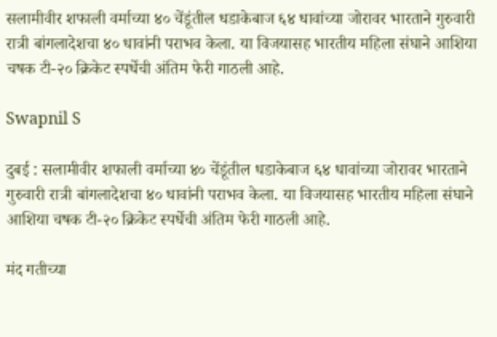सलामीवीर शफाली वर्माच्या ४० चेंडूंतील धडाकेबाज ६४ धावांच्या जोरावर भारताने गुरुवारी रात्री बांगलादेशचा ४० धावांनी पराभव केला. या विजयासह भारतीय महिला संघाने आशिया चषक टी-२० क्रिकेट स्पर्धेची अंतिम फेरी गाठली आहे.

Swapnil S

दुबई : सलामीवीर शफाली वर्माच्या ४० चेंडूंतील धडाकेबाज ६४ धावांच्या जोरावर भारताने गुरुवारी रात्री बांगलादेशचा ४० धावांनी पराभव केला. या विजयासह भारतीय महिला संघाने आशिया चषक टी-२० क्रिकेट स्पर्धेची अंतिम फेरी गाठली आहे.

मंद गतीच्या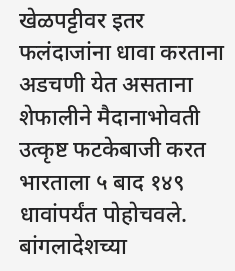खेळपट्टीवर इतर फलंदाजांना धावा करताना अडचणी येत असताना शेफालीने मैदानाभोवती उत्कृष्ट फटकेबाजी करत भारताला ५ बाद १४९ धावांपर्यंत पोहोचवले. बांगलादेशच्या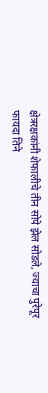क्षेत्ररक्षकांनी शेफालीचे तीन सोपे झेल सोडले, ज्याचा पुरेपूर फायदा तिने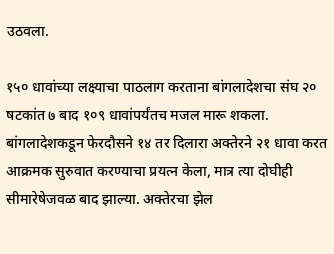उठवला.

१५० धावांच्या लक्ष्याचा पाठलाग करताना बांगलादेशचा संघ २० षटकांत ७ बाद १०९ धावांपर्यंतच मजल मारू शकला. बांगलादेशकडून फेरदौसने १४ तर दिलारा अक्तेरने २१ धावा करत आक्रमक सुरुवात करण्याचा प्रयत्न केला, मात्र त्या दोघीही सीमारेषेजवळ बाद झाल्या. अक्तेरचा झेल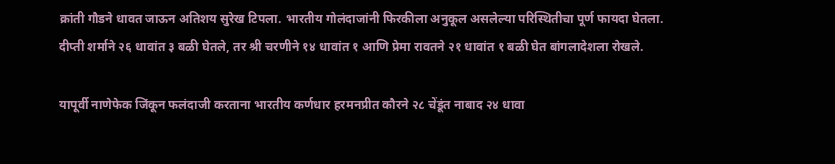क्रांती गौडने धावत जाऊन अतिशय सुरेख टिपला. भारतीय गोलंदाजांनी फिरकीला अनुकूल असलेल्या परिस्थितीचा पूर्ण फायदा घेतला. दीप्ती शर्माने २६ धावांत ३ बळी घेतले, तर श्री चरणीने १४ धावांत १ आणि प्रेमा रावतने २१ धावांत १ बळी घेत बांगलादेशला रोखले.

यापूर्वी नाणेफेक जिंकून फलंदाजी करताना भारतीय कर्णधार हरमनप्रीत कौरने २८ चेंडूंत नाबाद २४ धावा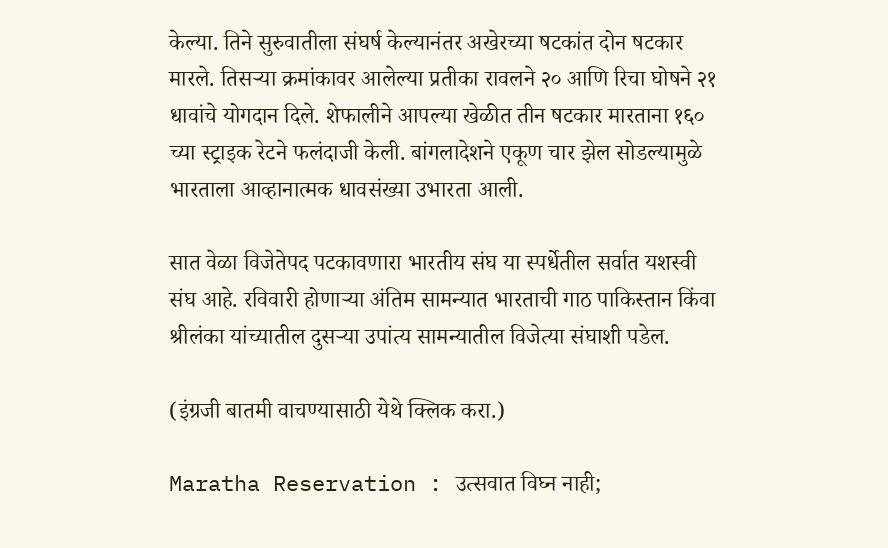केल्या. तिने सुरुवातीला संघर्ष केल्यानंतर अखेरच्या षटकांत दोन षटकार मारले. तिसऱ्या क्रमांकावर आलेल्या प्रतीका रावलने २० आणि रिचा घोषने २१ धावांचे योगदान दिले. शेफालीने आपल्या खेळीत तीन षटकार मारताना १६० च्या स्ट्राइक रेटने फलंदाजी केली. बांगलादेशने एकूण चार झेल सोडल्यामुळे भारताला आव्हानात्मक धावसंख्या उभारता आली.

सात वेळा विजेतेपद पटकावणारा भारतीय संघ या स्पर्धेतील सर्वात यशस्वी संघ आहे. रविवारी होणाऱ्या अंतिम सामन्यात भारताची गाठ पाकिस्तान किंवा श्रीलंका यांच्यातील दुसऱ्या उपांत्य सामन्यातील विजेत्या संघाशी पडेल.

(इंग्रजी बातमी वाचण्यासाठी येथे क्लिक करा.)

Maratha Reservation : उत्सवात विघ्न नाही;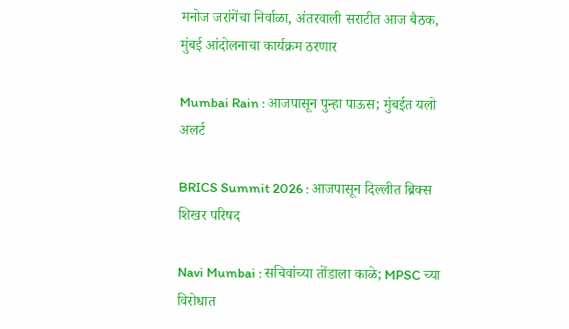मनोज जरांगेंचा निर्वाळा, अंतरवाली सराटीत आज बैठक, मुंबई आंदोलनाचा कार्यक्रम ठरणार

Mumbai Rain : आजपासून पुन्हा पाऊस; मुंबईत यलो अलर्ट

BRICS Summit 2026 : आजपासून दिल्लीत ब्रिक्स शिखर परिषद

Navi Mumbai : सचिवांच्या तोंडाला काळे; MPSC च्या विरोधात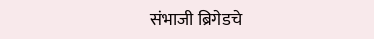संभाजी ब्रिगेडचे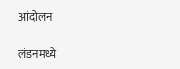आंदोलन

लंडनमध्ये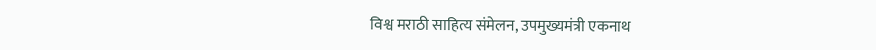विश्व मराठी साहित्य संमेलन, उपमुख्यमंत्री एकनाथ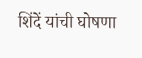शिंदें यांची घोषणा